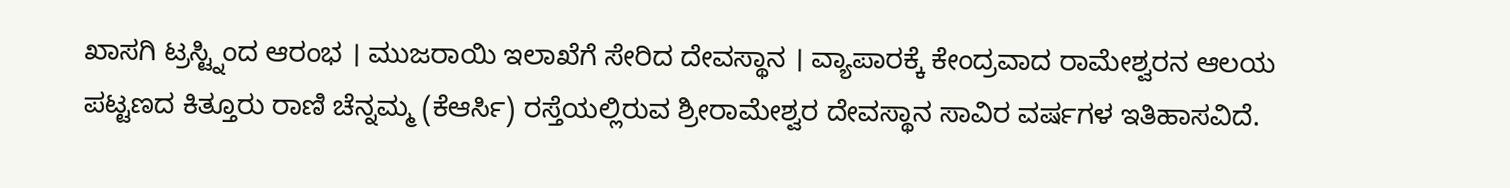ಖಾಸಗಿ ಟ್ರಸ್ಟ್ನಿಂದ ಆರಂಭ । ಮುಜರಾಯಿ ಇಲಾಖೆಗೆ ಸೇರಿದ ದೇವಸ್ಥಾನ । ವ್ಯಾಪಾರಕ್ಕೆ ಕೇಂದ್ರವಾದ ರಾಮೇಶ್ವರನ ಆಲಯ
ಪಟ್ಟಣದ ಕಿತ್ತೂರು ರಾಣಿ ಚೆನ್ನಮ್ಮ (ಕೆಆರ್ಸಿ) ರಸ್ತೆಯಲ್ಲಿರುವ ಶ್ರೀರಾಮೇಶ್ವರ ದೇವಸ್ಥಾನ ಸಾವಿರ ವರ್ಷಗಳ ಇತಿಹಾಸವಿದೆ.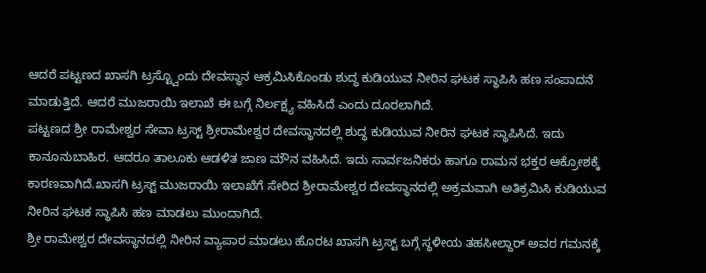ಆದರೆ ಪಟ್ಟಣದ ಖಾಸಗಿ ಟ್ರಸ್ಟ್ವೊಂದು ದೇವಸ್ಥಾನ ಆಕ್ರಮಿಸಿಕೊಂಡು ಶುದ್ಧ ಕುಡಿಯುವ ನೀರಿನ ಘಟಕ ಸ್ಥಾಪಿಸಿ ಹಣ ಸಂಪಾದನೆ ಮಾಡುತ್ತಿದೆ. ಆದರೆ ಮುಜರಾಯಿ ಇಲಾಖೆ ಈ ಬಗ್ಗೆ ನಿರ್ಲಕ್ಷ್ಯ ವಹಿಸಿದೆ ಎಂದು ದೂರಲಾಗಿದೆ.
ಪಟ್ಟಣದ ಶ್ರೀ ರಾಮೇಶ್ವರ ಸೇವಾ ಟ್ರಸ್ಟ್ ಶ್ರೀರಾಮೇಶ್ವರ ದೇವಸ್ಥಾನದಲ್ಲಿ ಶುದ್ಧ ಕುಡಿಯುವ ನೀರಿನ ಘಟಕ ಸ್ಥಾಪಿಸಿದೆ. ಇದು ಕಾನೂನುಬಾಹಿರ. ಆದರೂ ತಾಲೂಕು ಆಡಳಿತ ಜಾಣ ಮೌನ ವಹಿಸಿದೆ. ಇದು ಸಾರ್ವಜನಿಕರು ಹಾಗೂ ರಾಮನ ಭಕ್ತರ ಆಕ್ರೋಶಕ್ಕೆ ಕಾರಣವಾಗಿದೆ.ಖಾಸಗಿ ಟ್ರಸ್ಟ್ ಮುಜರಾಯಿ ಇಲಾಖೆಗೆ ಸೇರಿದ ಶ್ರೀರಾಮೇಶ್ವರ ದೇವಸ್ಥಾನದಲ್ಲಿ ಅಕ್ರಮವಾಗಿ ಅತಿಕ್ರಮಿಸಿ ಕುಡಿಯುವ ನೀರಿನ ಘಟಕ ಸ್ಥಾಪಿಸಿ ಹಣ ಮಾಡಲು ಮುಂದಾಗಿದೆ.
ಶ್ರೀ ರಾಮೇಶ್ವರ ದೇವಸ್ಥಾನದಲ್ಲಿ ನೀರಿನ ವ್ಯಾಪಾರ ಮಾಡಲು ಹೊರಟ ಖಾಸಗಿ ಟ್ರಸ್ಟ್ ಬಗ್ಗೆ ಸ್ಥಳೀಯ ತಹಸೀಲ್ದಾರ್ ಅವರ ಗಮನಕ್ಕೆ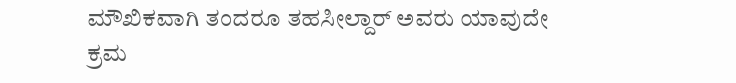ಮೌಖಿಕವಾಗಿ ತಂದರೂ ತಹಸೀಲ್ದಾರ್ ಅವರು ಯಾವುದೇ ಕ್ರಮ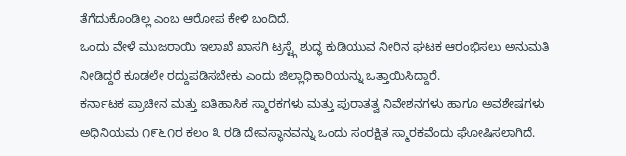ತೆಗೆದುಕೊಂಡಿಲ್ಲ ಎಂಬ ಆರೋಪ ಕೇಳಿ ಬಂದಿದೆ.
ಒಂದು ವೇಳೆ ಮುಜರಾಯಿ ಇಲಾಖೆ ಖಾಸಗಿ ಟ್ರಸ್ಟ್ಗೆ ಶುದ್ಧ ಕುಡಿಯುವ ನೀರಿನ ಘಟಕ ಆರಂಭಿಸಲು ಅನುಮತಿ ನೀಡಿದ್ದರೆ ಕೂಡಲೇ ರದ್ದುಪಡಿಸಬೇಕು ಎಂದು ಜಿಲ್ಲಾಧಿಕಾರಿಯನ್ನು ಒತ್ತಾಯಿಸಿದ್ದಾರೆ.
ಕರ್ನಾಟಕ ಪ್ರಾಚೀನ ಮತ್ತು ಐತಿಹಾಸಿಕ ಸ್ಮಾರಕಗಳು ಮತ್ತು ಪುರಾತತ್ವ ನಿವೇಶನಗಳು ಹಾಗೂ ಅವಶೇಷಗಳು ಅಧಿನಿಯಮ ೧೯೬೧ರ ಕಲಂ ೩ ರಡಿ ದೇವಸ್ಥಾನವನ್ನು ಒಂದು ಸಂರಕ್ಷಿತ ಸ್ಮಾರಕವೆಂದು ಘೋಷಿಸಲಾಗಿದೆ.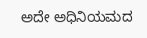ಅದೇ ಅಧಿನಿಯಮದ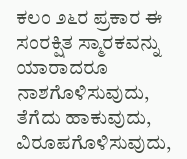ಕಲಂ ೨೬ರ ಪ್ರಕಾರ ಈ ಸಂರಕ್ಷಿತ ಸ್ಮಾರಕವನ್ನು ಯಾರಾದರೂ ನಾಶಗೊಳಿಸುವುದು, ತೆಗೆದು ಹಾಕುವುದು, ವಿರೂಪಗೊಳಿಸುವುದು,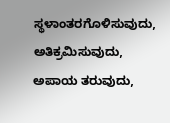ಸ್ಥಳಾಂತರಗೊಳಿಸುವುದು, ಅತಿಕ್ರಮಿಸುವುದು, ಅಪಾಯ ತರುವುದು,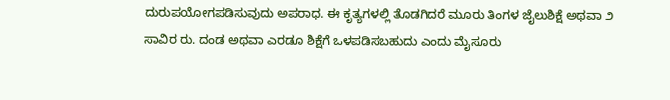ದುರುಪಯೋಗಪಡಿಸುವುದು ಅಪರಾಧ. ಈ ಕೃತ್ಯಗಳಲ್ಲಿ ತೊಡಗಿದರೆ ಮೂರು ತಿಂಗಳ ಜೈಲುಶಿಕ್ಷೆ ಅಥವಾ ೨ ಸಾವಿರ ರು. ದಂಡ ಅಥವಾ ಎರಡೂ ಶಿಕ್ಷೆಗೆ ಒಳಪಡಿಸಬಹುದು ಎಂದು ಮೈಸೂರು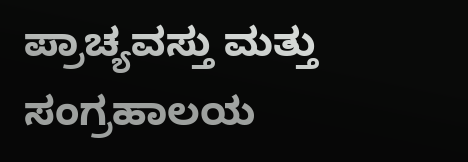ಪ್ರಾಚ್ಯವಸ್ತು ಮತ್ತು ಸಂಗ್ರಹಾಲಯ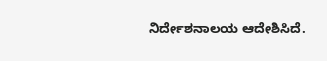ನಿರ್ದೇಶನಾಲಯ ಆದೇಶಿಸಿದೆ.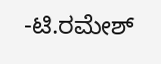-ಟಿ.ರಮೇಶ್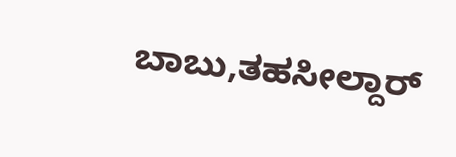ಬಾಬು,ತಹಸೀಲ್ದಾರ್